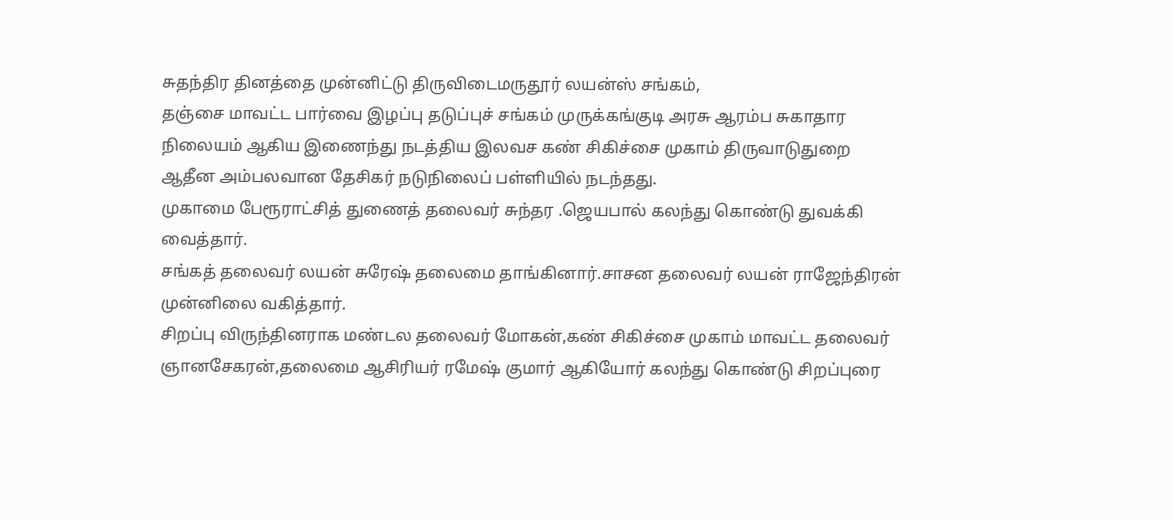சுதந்திர தினத்தை முன்னிட்டு திருவிடைமருதூர் லயன்ஸ் சங்கம்,
தஞ்சை மாவட்ட பார்வை இழப்பு தடுப்புச் சங்கம் முருக்கங்குடி அரசு ஆரம்ப சுகாதார நிலையம் ஆகிய இணைந்து நடத்திய இலவச கண் சிகிச்சை முகாம் திருவாடுதுறை ஆதீன அம்பலவான தேசிகர் நடுநிலைப் பள்ளியில் நடந்தது.
முகாமை பேரூராட்சித் துணைத் தலைவர் சுந்தர .ஜெயபால் கலந்து கொண்டு துவக்கி வைத்தார்.
சங்கத் தலைவர் லயன் சுரேஷ் தலைமை தாங்கினார்.சாசன தலைவர் லயன் ராஜேந்திரன் முன்னிலை வகித்தார்.
சிறப்பு விருந்தினராக மண்டல தலைவர் மோகன்,கண் சிகிச்சை முகாம் மாவட்ட தலைவர் ஞானசேகரன்,தலைமை ஆசிரியர் ரமேஷ் குமார் ஆகியோர் கலந்து கொண்டு சிறப்புரை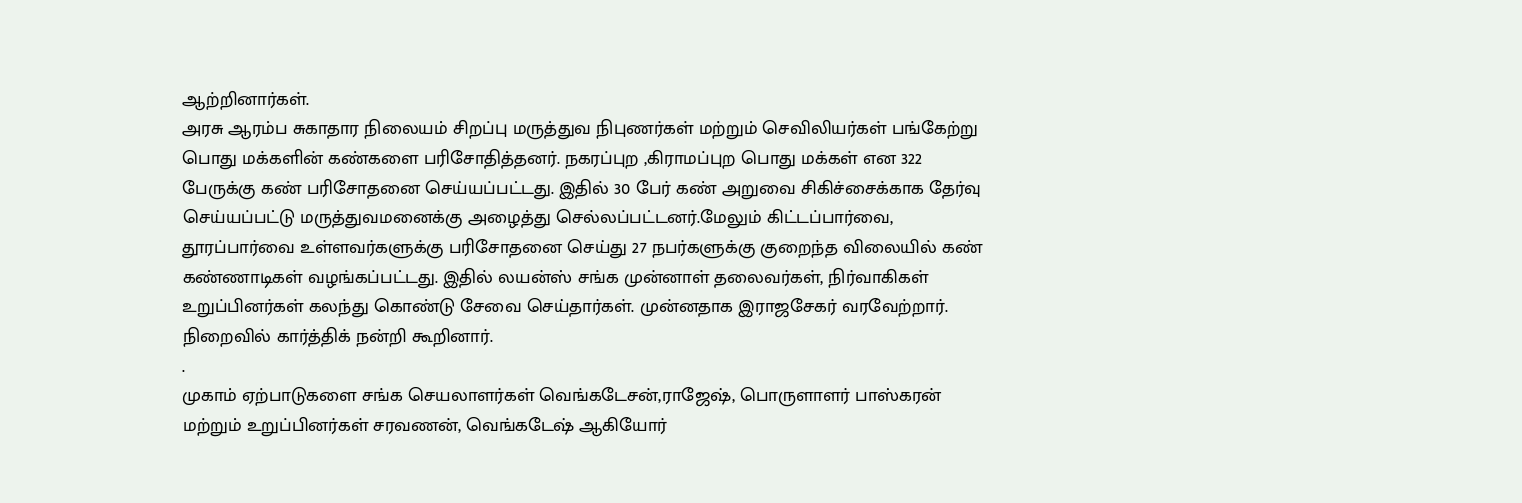ஆற்றினார்கள்.
அரசு ஆரம்ப சுகாதார நிலையம் சிறப்பு மருத்துவ நிபுணர்கள் மற்றும் செவிலியர்கள் பங்கேற்று பொது மக்களின் கண்களை பரிசோதித்தனர். நகரப்புற ,கிராமப்புற பொது மக்கள் என 322 பேருக்கு கண் பரிசோதனை செய்யப்பட்டது. இதில் 30 பேர் கண் அறுவை சிகிச்சைக்காக தேர்வு செய்யப்பட்டு மருத்துவமனைக்கு அழைத்து செல்லப்பட்டனர்.மேலும் கிட்டப்பார்வை, தூரப்பார்வை உள்ளவர்களுக்கு பரிசோதனை செய்து 27 நபர்களுக்கு குறைந்த விலையில் கண் கண்ணாடிகள் வழங்கப்பட்டது. இதில் லயன்ஸ் சங்க முன்னாள் தலைவர்கள், நிர்வாகிகள் உறுப்பினர்கள் கலந்து கொண்டு சேவை செய்தார்கள். முன்னதாக இராஜசேகர் வரவேற்றார். நிறைவில் கார்த்திக் நன்றி கூறினார்.
.
முகாம் ஏற்பாடுகளை சங்க செயலாளர்கள் வெங்கடேசன்,ராஜேஷ், பொருளாளர் பாஸ்கரன் மற்றும் உறுப்பினர்கள் சரவணன், வெங்கடேஷ் ஆகியோர்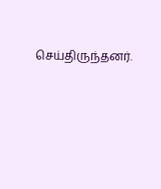செய்திருந்தனர்.